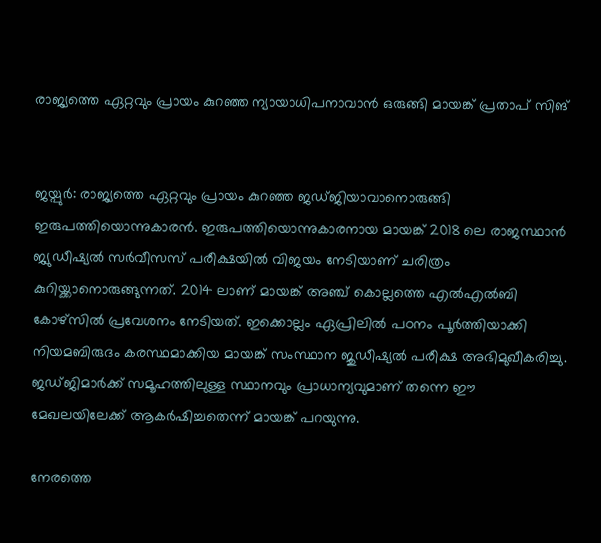രാജ്യത്തെ ഏറ്റവും പ്രായം കുറഞ്ഞ ന്യായാധിപനാവാൻ ഒരുങ്ങി മായങ്ക് പ്രതാപ് സിങ്


ജയ്പുർ: രാജ്യത്തെ ഏറ്റവും പ്രായം കുറഞ്ഞ ജഡ്ജിയാവാനൊരുങ്ങി ഇരുപത്തിയൊന്നുകാരന്‍. ഇരുപത്തിയൊന്നുകാരനായ മായങ്ക് 2018 ലെ രാജസ്ഥാൻ ജ്യുഡീഷ്യൽ സർവീസസ് പരീക്ഷയിൽ വിജയം നേടിയാണ് ചരിത്രം കുറിയ്ക്കാനൊരുങ്ങുന്നത്. 2014 ലാണ് മായങ്ക് അഞ്ച് കൊല്ലത്തെ എൽഎൽബി കോഴ്സിൽ പ്രവേശനം നേടിയത്. ഇക്കൊല്ലം ഏപ്രിലിൽ പഠനം പൂർത്തിയാക്കി നിയമബിരുദം കരസ്ഥമാക്കിയ മായങ്ക് സംസ്ഥാന ജുഡീഷ്യൽ പരീക്ഷ അഭിമുഖീകരിച്ചു. ജഡ്ജിമാർക്ക് സമൂഹത്തിലുള്ള സ്ഥാനവും പ്രാധാന്യവുമാണ് തന്നെ ഈ മേഖലയിലേക്ക് ആകർഷിച്ചതെന്ന് മായങ്ക് പറയുന്നു.

നേരത്തെ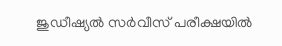ജുഡീഷ്യൽ സർവീസ് പരീക്ഷയിൽ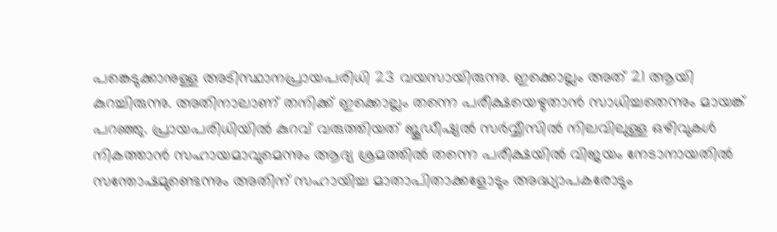പങ്കെടുക്കാനുള്ള അടിസ്ഥാനപ്രായപരിധി 23 വയസായിരുന്നു. ഇക്കൊല്ലം അത് 21 ആയി കുറച്ചിരുന്നു. അതിനാലാണ് തനിക്ക് ഇക്കൊല്ലം തന്നെ പരീക്ഷയെഴുതാൻ സാധിച്ചതെന്നും മായങ്ക് പറഞ്ഞു. പ്രായപരിധിയിൽ കുറവ് വരുത്തിയത് ജൂഡീഷ്യൽ സർവ്വീസിൽ നിലവിലുള്ള ഒഴിവുകൾ നികത്താൻ സഹായമാവുമെന്നും ആദ്യ ശ്രമത്തിൽ തന്നെ പരീക്ഷയിൽ വിജയം നേടാനായതിൽ സന്തോഷമുണ്ടെന്നും അതിന് സഹായിച്ച മാതാപിതാക്കളോടും അദ്ധ്യാപകരോടും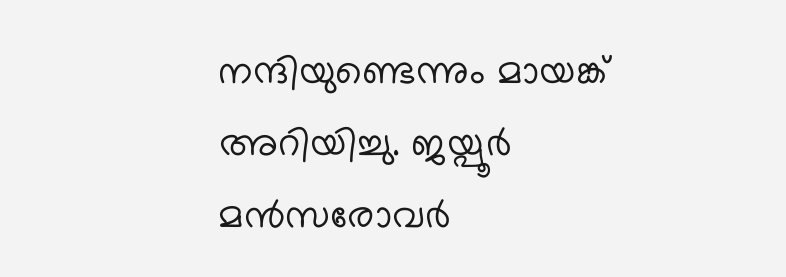നന്ദിയുണ്ടെന്നും മായങ്ക് അറിയിച്ചു. ജയ്പൂർ മൻസരോവർ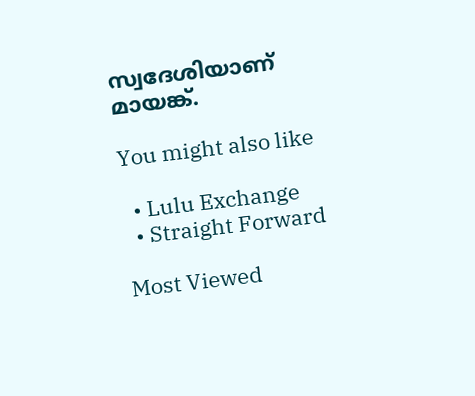സ്വദേശിയാണ് മായങ്ക്.

You might also like

  • Lulu Exchange
  • Straight Forward

Most Viewed